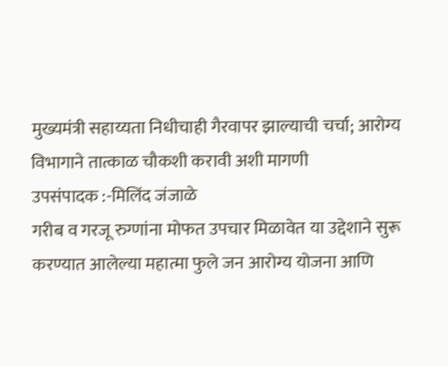मुख्यमंत्री सहाय्यता निधीचाही गैरवापर झाल्याची चर्चा; आरोग्य विभागाने तात्काळ चौकशी करावी अशी मागणी
उपसंपादक :-मिलिंद जंजाळे
गरीब व गरजू रुग्णांना मोफत उपचार मिळावेत या उद्देशाने सुरू करण्यात आलेल्या महात्मा फुले जन आरोग्य योजना आणि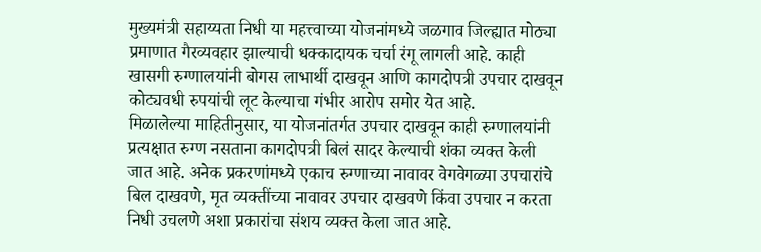मुख्यमंत्री सहाय्यता निधी या महत्त्वाच्या योजनांमध्ये जळगाव जिल्ह्यात मोठ्या प्रमाणात गैरव्यवहार झाल्याची धक्कादायक चर्चा रंगू लागली आहे. काही खासगी रुग्णालयांनी बोगस लाभार्थी दाखवून आणि कागदोपत्री उपचार दाखवून कोट्यवधी रुपयांची लूट केल्याचा गंभीर आरोप समोर येत आहे.
मिळालेल्या माहितीनुसार, या योजनांतर्गत उपचार दाखवून काही रुग्णालयांनी प्रत्यक्षात रुग्ण नसताना कागदोपत्री बिलं सादर केल्याची शंका व्यक्त केली जात आहे. अनेक प्रकरणांमध्ये एकाच रुग्णाच्या नावावर वेगवेगळ्या उपचारांचे बिल दाखवणे, मृत व्यक्तींच्या नावावर उपचार दाखवणे किंवा उपचार न करता निधी उचलणे अशा प्रकारांचा संशय व्यक्त केला जात आहे.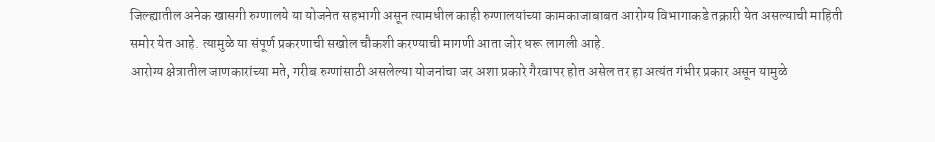जिल्ह्यातील अनेक खासगी रुग्णालये या योजनेत सहभागी असून त्यामधील काही रुग्णालयांच्या कामकाजाबाबत आरोग्य विभागाकडे तक्रारी येत असल्याची माहिती समोर येत आहे. त्यामुळे या संपूर्ण प्रकरणाची सखोल चौकशी करण्याची मागणी आता जोर धरू लागली आहे.
आरोग्य क्षेत्रातील जाणकारांच्या मते, गरीब रुग्णांसाठी असलेल्या योजनांचा जर अशा प्रकारे गैरवापर होत असेल तर हा अत्यंत गंभीर प्रकार असून यामुळे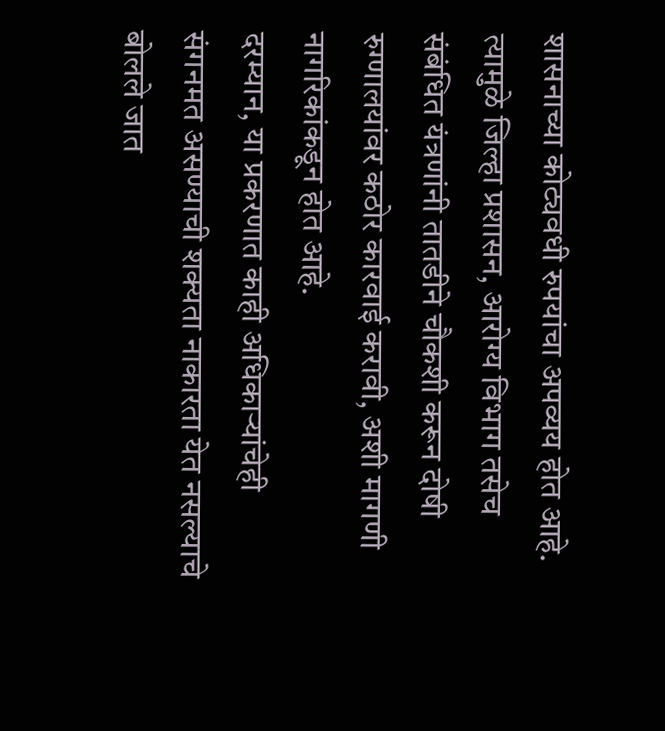शासनाच्या कोट्यवधी रुपयांचा अपव्यय होत आहे. त्यामुळे जिल्हा प्रशासन, आरोग्य विभाग तसेच संबंधित यंत्रणांनी तातडीने चौकशी करून दोषी रुग्णालयांवर कठोर कारवाई करावी, अशी मागणी नागरिकांकडून होत आहे.
दरम्यान, या प्रकरणात काही अधिकाऱ्यांचेही संगनमत असण्याची शक्यता नाकारता येत नसल्याचे बोलले जात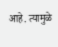आहे. त्यामुळे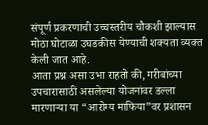संपूर्ण प्रकरणाची उच्चस्तरीय चौकशी झाल्यास मोठा घोटाळा उघडकीस येण्याची शक्यता व्यक्त केली जात आहे.
आता प्रश्न असा उभा राहतो की, गरीबांच्या उपचारासाठी असलेल्या योजनांवर डल्ला मारणाऱ्या या “आरोग्य माफिया”वर प्रशासन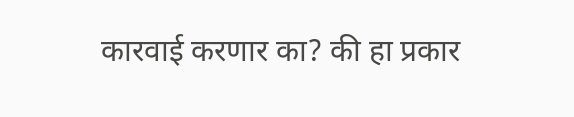कारवाई करणार का? की हा प्रकार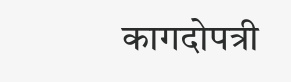कागदोपत्री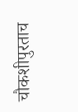चौकशीपुरताच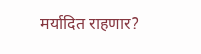मर्यादित राहणार?